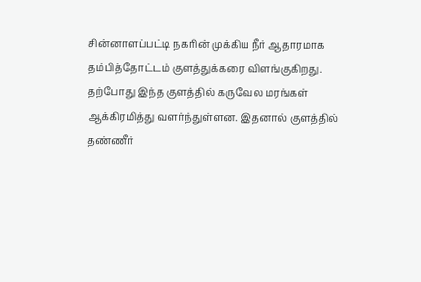சின்னாளப்பட்டி நகரின் முக்கிய நீர் ஆதாரமாக தம்பித்தோட்டம் குளத்துக்கரை விளங்குகிறது. தற்போது இந்த குளத்தில் கருவேல மரங்கள் ஆக்கிரமித்து வளர்ந்துள்ளன. இதனால் குளத்தில் தண்ணீர்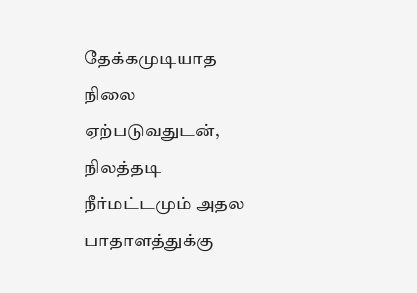தேக்கமுடியாத நிலை ஏற்படுவதுடன், நிலத்தடி நீர்மட்டமும் அதல பாதாளத்துக்கு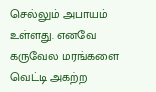செல்லும் அபாயம் உள்ளது. எனவே கருவேல மரங்களை வெட்டி அகற்ற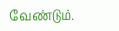வேண்டும்.